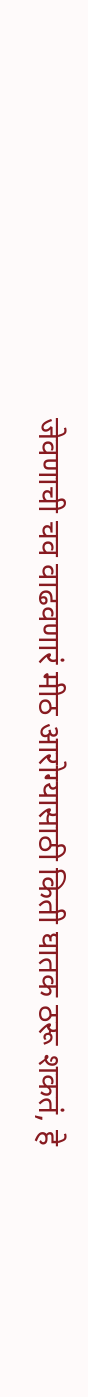जेवणाची चव वाढवणारं मीठ आरोग्यासाठी किती घातक ठरू शकतं, हे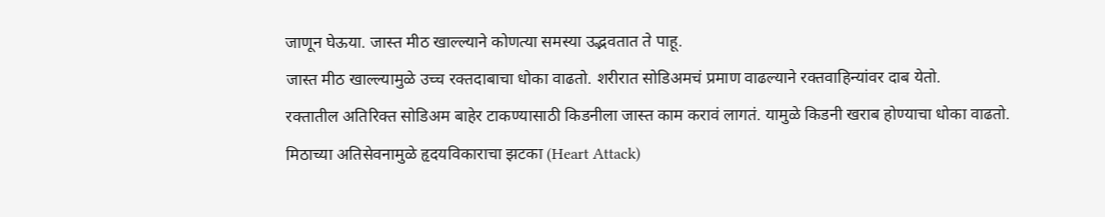जाणून घेऊया. जास्त मीठ खाल्ल्याने कोणत्या समस्या उद्भवतात ते पाहू.
जास्त मीठ खाल्ल्यामुळे उच्च रक्तदाबाचा धोका वाढतो. शरीरात सोडिअमचं प्रमाण वाढल्याने रक्तवाहिन्यांवर दाब येतो.
रक्तातील अतिरिक्त सोडिअम बाहेर टाकण्यासाठी किडनीला जास्त काम करावं लागतं. यामुळे किडनी खराब होण्याचा धोका वाढतो.
मिठाच्या अतिसेवनामुळे हृदयविकाराचा झटका (Heart Attack)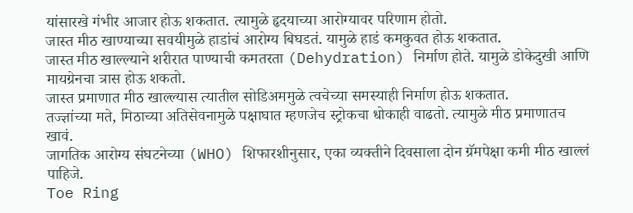यांसारखे गंभीर आजार होऊ शकतात. त्यामुळे हृदयाच्या आरोग्यावर परिणाम होतो.
जास्त मीठ खाण्याच्या सवयीमुळे हाडांचं आरोग्य बिघडतं. यामुळे हाडं कमकुवत होऊ शकतात.
जास्त मीठ खाल्ल्याने शरीरात पाण्याची कमतरता (Dehydration) निर्माण होते. यामुळे डोकेदुखी आणि मायग्रेनचा त्रास होऊ शकतो.
जास्त प्रमाणात मीठ खाल्ल्यास त्यातील सोडिअममुळे त्वचेच्या समस्याही निर्माण होऊ शकतात.
तज्ज्ञांच्या मते, मिठाच्या अतिसेवनामुळे पक्षाघात म्हणजेच स्ट्रोकचा धोकाही वाढतो. त्यामुळे मीठ प्रमाणातच खावं.
जागतिक आरोग्य संघटनेच्या (WHO) शिफारशीनुसार, एका व्यक्तीने दिवसाला दोन ग्रॅमपेक्षा कमी मीठ खाल्लं पाहिजे.
Toe Ring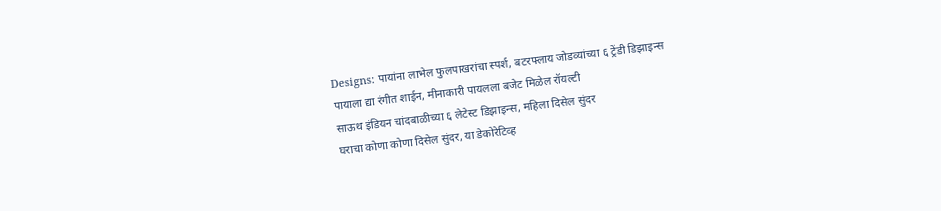Designs: पायांना लाभेल फुलपाखरांचा स्पर्श, बटरफ्लाय जोडव्यांच्या ६ ट्रेंडी डिझाइन्स
पायाला द्या रंगीत शाईन, मीनाकारी पायलला बजेट मिळेल रॉयल्टी
साऊथ इंडियन चांदबाळीच्या ६ लेटेस्ट डिझाइन्स, महिला दिसेल सुंदर
घराचा कोणा कोणा दिसेल सुंदर, या डेकोरेटिव्ह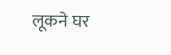लूकने घर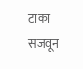टाका सजवून